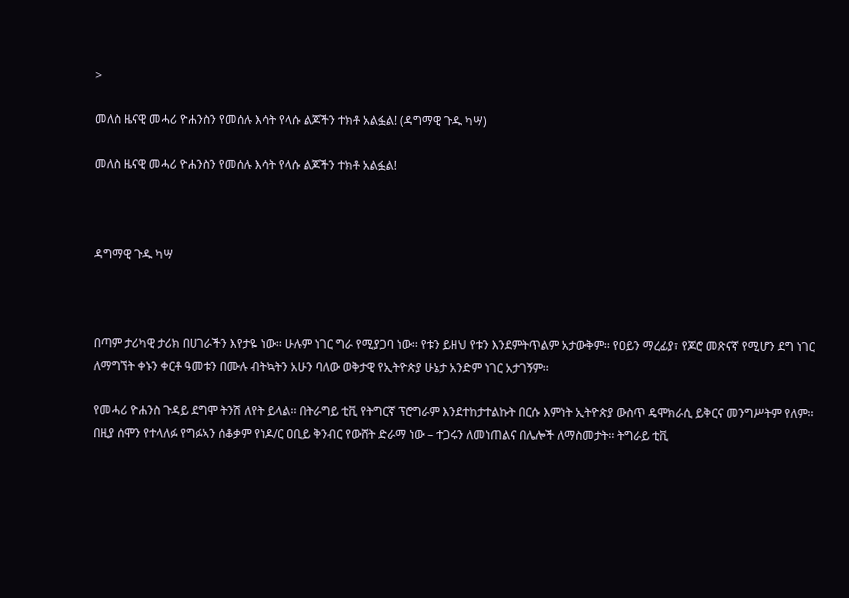>

መለስ ዜናዊ መሓሪ ዮሐንስን የመሰሉ እሳት የላሱ ልጆችን ተክቶ አልፏል! (ዳግማዊ ጉዱ ካሣ)

መለስ ዜናዊ መሓሪ ዮሐንስን የመሰሉ እሳት የላሱ ልጆችን ተክቶ አልፏል!



ዳግማዊ ጉዱ ካሣ



በጣም ታሪካዊ ታሪክ በሀገራችን እየታዬ ነው፡፡ ሁሉም ነገር ግራ የሚያጋባ ነው፡፡ የቱን ይዘህ የቱን እንደምትጥልም አታውቅም፡፡ የዐይን ማረፊያ፣ የጆሮ መጽናኛ የሚሆን ደግ ነገር ለማግኘት ቀኑን ቀርቶ ዓመቱን በሙሉ ብትኳትን አሁን ባለው ወቅታዊ የኢትዮጵያ ሁኔታ አንድም ነገር አታገኝም፡፡

የመሓሪ ዮሐንስ ጉዳይ ደግሞ ትንሽ ለየት ይላል፡፡ በትራግይ ቲቪ የትግርኛ ፕሮግራም እንደተከታተልኩት በርሱ እምነት ኢትዮጵያ ውስጥ ዴሞክራሲ ይቅርና መንግሥትም የለም፡፡ በዚያ ሰሞን የተላለፉ የግፉኣን ሰቆቃም የነዶ/ር ዐቢይ ቅንብር የውሸት ድራማ ነው – ተጋሩን ለመነጠልና በሌሎች ለማስመታት፡፡ ትግራይ ቲቪ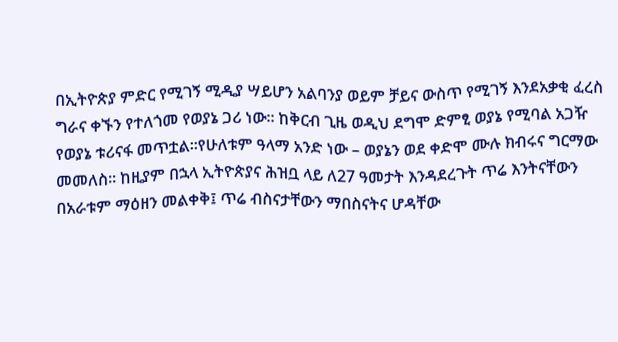በኢትዮጵያ ምድር የሚገኝ ሚዲያ ሣይሆን አልባንያ ወይም ቻይና ውስጥ የሚገኝ እንደአቃቂ ፈረስ ግራና ቀኙን የተለጎመ የወያኔ ጋሪ ነው፡፡ ከቅርብ ጊዜ ወዲህ ደግሞ ድምፂ ወያኔ የሚባል አጋዥ የወያኔ ቱሪናፋ መጥቷል፡፡የሁለቱም ዓላማ አንድ ነው – ወያኔን ወደ ቀድሞ ሙሉ ክብሩና ግርማው መመለስ፡፡ ከዚያም በኋላ ኢትዮጵያና ሕዝቧ ላይ ለ27 ዓመታት እንዳደረጉት ጥሬ እንትናቸውን በአራቱም ማዕዘን መልቀቅ፤ ጥሬ ብስናታቸውን ማበስናትና ሆዳቸው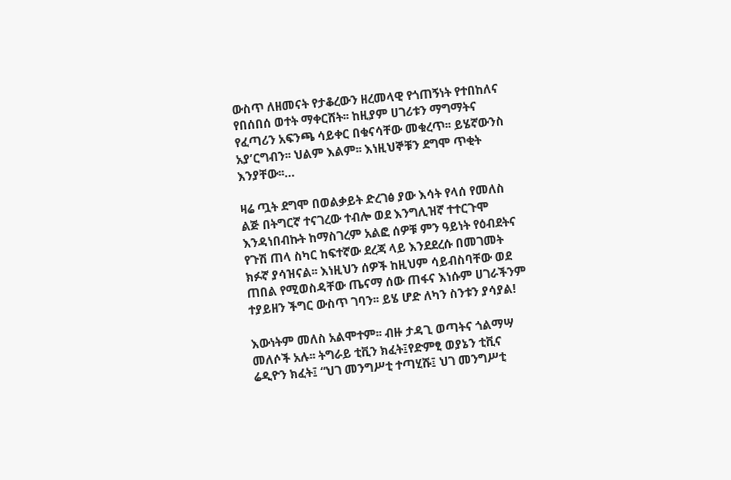ውስጥ ለዘመናት የታቆረውን ዘረመላዊ የጎጠኝነት የተበከለና የበሰበሰ ወተት ማቀርሸት፡፡ ከዚያም ሀገሪቱን ማግማትና የፈጣሪን አፍንጫ ሳይቀር በቁናሳቸው መቁረጥ፡፡ ይሄኛውንስ አያ’ርግብን፡፡ ህልም እልም፡፡ እነዚህኞቹን ደግሞ ጥቂት እንያቸው፡፡…

ዛሬ ጧት ደግሞ በወልቃይት ድረገፅ ያው እሳት የላሰ የመለስ ልጅ በትግርኛ ተናገረው ተብሎ ወደ እንግሊዝኛ ተተርጉሞ እንዳነበብኩት ከማስገረም አልፎ ሰዎቹ ምን ዓይነት የዕብደትና የጉሽ ጠላ ስካር ከፍተኛው ደረጃ ላይ እንደደረሱ በመገመት ክፉኛ ያሳዝናል፡፡ እነዚህን ሰዎች ከዚህም ሳይብስባቸው ወደ ጠበል የሚወስዳቸው ጤናማ ሰው ጠፋና እነሱም ሀገራችንም ተያይዘን ችግር ውስጥ ገባን፡፡ ይሄ ሆድ ለካን ስንቱን ያሳያል!

እውነትም መለስ አልሞተም፡፡ ብዙ ታዳጊ ወጣትና ጎልማሣ መለሶች አሉ፡፡ ትግራይ ቲቪን ክፈት፤የድምፂ ወያኔን ቲቪና ሬዲዮን ክፈት፤ “ህገ መንግሥቲ ተጣሂሹ፤ ህገ መንግሥቲ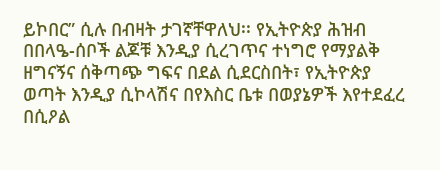ይኮበር” ሲሉ በብዛት ታገኛቸዋለህ፡፡ የኢትዮጵያ ሕዝብ በበላዔ-ሰቦች ልጆቹ እንዲያ ሲረገጥና ተነግሮ የማያልቅ ዘግናኝና ሰቅጣጭ ግፍና በደል ሲደርስበት፣ የኢትዮጵያ ወጣት እንዲያ ሲኮላሽና በየእስር ቤቱ በወያኔዎች እየተደፈረ በሲዖል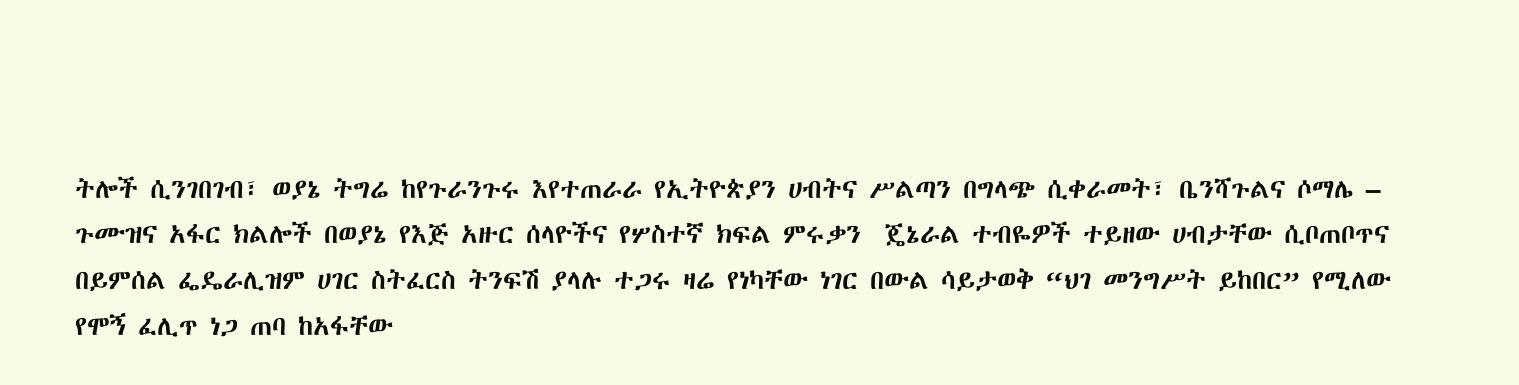ትሎች ሲንገበገብ፣ ወያኔ ትግሬ ከየጉራንጉሩ እየተጠራራ የኢትዮጵያን ሀብትና ሥልጣን በግላጭ ሲቀራመት፣ ቤንሻጉልና ሶማሌ – ጉሙዝና አፋር ክልሎች በወያኔ የእጅ አዙር ሰላዮችና የሦስተኛ ክፍል ምሩቃን  ጄኔራል ተብዬዎች ተይዘው ሀብታቸው ሲቦጠቦጥና በይምሰል ፌዴራሊዝም ሀገር ስትፈርስ ትንፍሽ ያላሉ ተጋሩ ዛሬ የነካቸው ነገር በውል ሳይታወቅ “ህገ መንግሥት ይከበር” የሚለው የሞኝ ፈሊጥ ነጋ ጠባ ከአፋቸው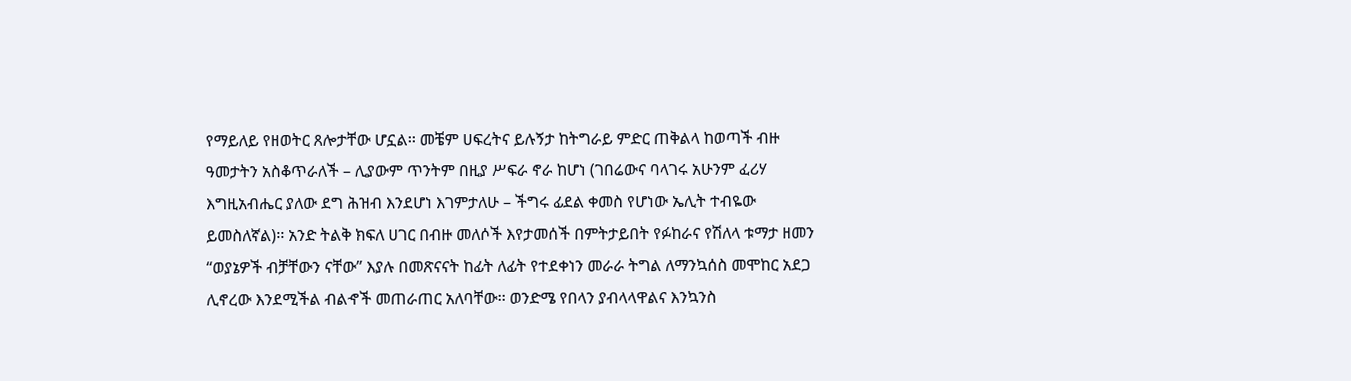የማይለይ የዘወትር ጸሎታቸው ሆኗል፡፡ መቼም ሀፍረትና ይሉኝታ ከትግራይ ምድር ጠቅልላ ከወጣች ብዙ ዓመታትን አስቆጥራለች – ሊያውም ጥንትም በዚያ ሥፍራ ኖራ ከሆነ (ገበሬውና ባላገሩ አሁንም ፈሪሃ እግዚአብሔር ያለው ደግ ሕዝብ እንደሆነ እገምታለሁ – ችግሩ ፊደል ቀመስ የሆነው ኤሊት ተብዬው ይመስለኛል)፡፡ አንድ ትልቅ ክፍለ ሀገር በብዙ መለሶች እየታመሰች በምትታይበት የፉከራና የሽለላ ቱማታ ዘመን “ወያኔዎች ብቻቸውን ናቸው” እያሉ በመጽናናት ከፊት ለፊት የተደቀነን መራራ ትግል ለማንኳሰስ መሞከር አደጋ ሊኖረው እንደሚችል ብልኆች መጠራጠር አለባቸው፡፡ ወንድሜ የበላን ያብላላዋልና እንኳንስ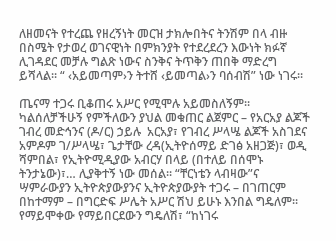ለዘመናት የተረጨ የዘረኝነት መርዝ ታክሎበትና ትንሽም በላ ብዙ በስሜት የታወረ ወገናዊነት በምክንያት የተደረደረን እውነት ክፉኛ ሊገዳደር መቻሉ ግልጽ ነውና ስንቅና ትጥቅን ጠበቅ ማድረግ ይሻላል፡፡ “ ‹አይመጣም›ን ትተሸ ‹ይመጣል›ን ባሰብሽ” ነው ነገሩ፡፡

ጤናማ ተጋሩ ቢቆጠሩ አሥር የሚሞሉ አይመስለኝም፡፡ ካልሰለቻችሁኝ የምችለውን ያህል መቁጠር ልጀምር – የአርአያ ልጆች ገብረ መድኅንና (ዶ/ር) ኃይሉ  አርአያ፣ የገብረ ሥላሤ ልጆች አስገደና አምዶም ገ/ሥላሤ፣ ጌታቸው ረዳ(ኢትዮሰማይ ድገፅ አዘጋጅ)፣ ወዲ ሻምበል፣ የኢትዮሚዲያው አብርሃ በላይ (በተለይ በሰሞኑ ትንታኔው)፣… ሊያቅተኝ ነው መሰል፡፡ “ቸርነቴን ላብዛው”ና  ሣምራውያን ኢትዮጵያውያንና ኢትዮጵያውያት ተጋሩ – በገጠርም በከተማም – በግርድፍ ሥሌት አሥር ሽህ ይሁኑ እንበል ግዴለም፡፡ የማይሞቀው የማይበርደውን ግዴለሽ፣ “ከነገሩ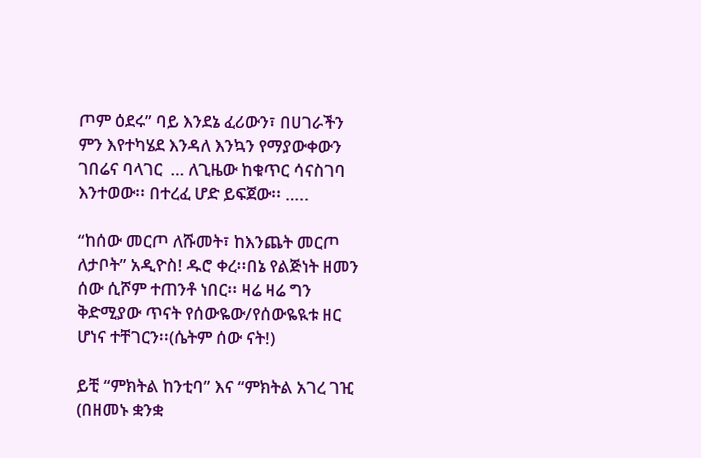ጦም ዕደሩ” ባይ እንደኔ ፈሪውን፣ በሀገራችን ምን እየተካሄደ እንዳለ እንኳን የማያውቀውን ገበሬና ባላገር  … ለጊዜው ከቁጥር ሳናስገባ እንተወው፡፡ በተረፈ ሆድ ይፍጀው፡፡ …..

“ከሰው መርጦ ለሹመት፣ ከእንጨት መርጦ ለታቦት” አዲዮስ! ዱሮ ቀረ፡፡በኔ የልጅነት ዘመን ሰው ሲሾም ተጠንቶ ነበር፡፡ ዛሬ ዛሬ ግን ቅድሚያው ጥናት የሰውዬው/የሰውዬዪቱ ዘር ሆነና ተቸገርን፡፡(ሴትም ሰው ናት!)

ይቺ “ምክትል ከንቲባ” እና “ምክትል አገረ ገዢ (በዘመኑ ቋንቋ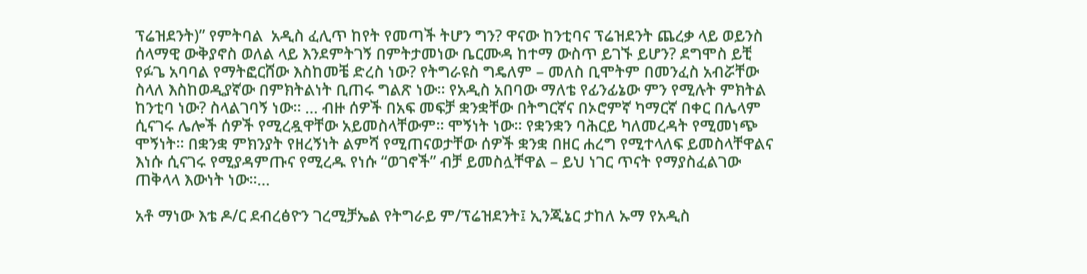ፕሬዝደንት)” የምትባል  አዲስ ፈሊጥ ከየት የመጣች ትሆን ግን? ዋናው ከንቲባና ፕሬዝደንት ጨረቃ ላይ ወይንስ ሰላማዊ ውቅያኖስ ወለል ላይ እንደምትገኝ በምትታመነው ቤርሙዳ ከተማ ውስጥ ይገኙ ይሆን? ደግሞስ ይቺ የፉጌ አባባል የማትፎርሸው እስከመቼ ድረስ ነው? የትግራዩስ ግዴለም – መለስ ቢሞትም በመንፈስ አብሯቸው ስላለ እስከወዲያኛው በምክትልነት ቢጠሩ ግልጽ ነው፡፡ የአዲስ አበባው ማለቴ የፊንፊኔው ምን የሚሉት ምክትል ከንቲባ ነው? ስላልገባኝ ነው፡፡ … ብዙ ሰዎች በአፍ መፍቻ ቋንቋቸው በትግርኛና በኦሮምኛ ካማርኛ በቀር በሌላም ሲናገሩ ሌሎች ሰዎች የሚረዷዋቸው አይመስላቸውም፡፡ ሞኝነት ነው፡፡ የቋንቋን ባሕርይ ካለመረዳት የሚመነጭ ሞኝነት፡፡ በቋንቋ ምክንያት የዘረኝነት ልምሻ የሚጠናወታቸው ሰዎች ቋንቋ በዘር ሐረግ የሚተላለፍ ይመስላቸዋልና እነሱ ሲናገሩ የሚያዳምጡና የሚረዱ የነሱ “ወገኖች” ብቻ ይመስሏቸዋል – ይህ ነገር ጥናት የማያስፈልገው ጠቅላላ እውነት ነው፡፡…

አቶ ማነው እቴ ዶ/ር ደብረፅዮን ገረሚቻኤል የትግራይ ም/ፕሬዝደንት፤ ኢንጂኔር ታከለ ኡማ የአዲስ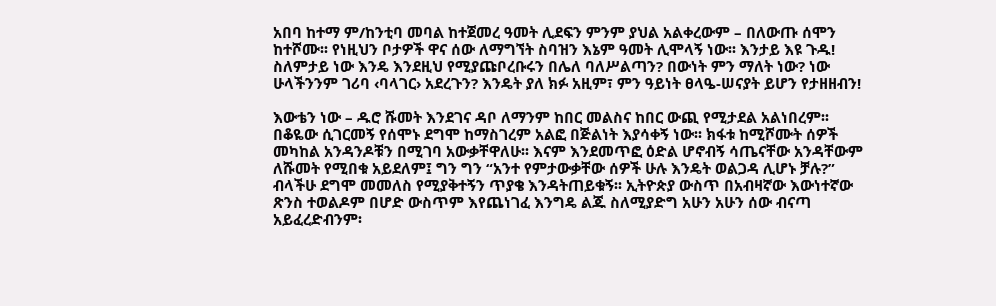አበባ ከተማ ም/ከንቲባ መባል ከተጀመረ ዓመት ሊደፍን ምንም ያህል አልቀረውም – በለውጡ ሰሞን ከተሾሙ፡፡ የነዚህን ቦታዎች ዋና ሰው ለማግኘት ስባዝን እኔም ዓመት ሊሞላኝ ነው፡፡ እንታይ እዩ ጉዱ! ስለምታይ ነው እንዴ እንደዚህ የሚያጩቦረቡሩን በሌለ ባለሥልጣን? በውነት ምን ማለት ነው? ነው ሁላችንንም ገሪባ ‹ባላገር› አደረጉን? እንዴት ያለ ክፉ አዚም፣ ምን ዓይነት ፀላዔ-ሠናያት ይሆን የታዘዘብን!

እውቴን ነው – ዱሮ ሹመት እንደገና ዳቦ ለማንም ከበር መልስና ከበር ውጪ የሚታደል አልነበረም፡፡ በቆዬው ሲገርመኝ የሰሞኑ ደግሞ ከማስገረም አልፎ በጅልነት እያሳቀኝ ነው፡፡ ክፋቱ ከሚሾሙት ሰዎች መካከል አንዳንዶቹን በሚገባ አውቃቸዋለሁ፡፡ እናም እንደመጥፎ ዕድል ሆኖብኝ ሳጤናቸው አንዳቸውም ለሹመት የሚበቁ አይደለም፤ ግን ግን “አንተ የምታውቃቸው ሰዎች ሁሉ እንዴት ወልጋዳ ሊሆኑ ቻሉ?” ብላችሁ ደግሞ መመለስ የሚያቅተኝን ጥያቄ እንዳትጠይቁኝ፡፡ ኢትዮጵያ ውስጥ በአብዛኛው እውነተኛው ጽንስ ተወልዶም በሆድ ውስጥም እየጨነገፈ እንግዴ ልጁ ስለሚያድግ አሁን አሁን ሰው ብናጣ አይፈረድብንም፡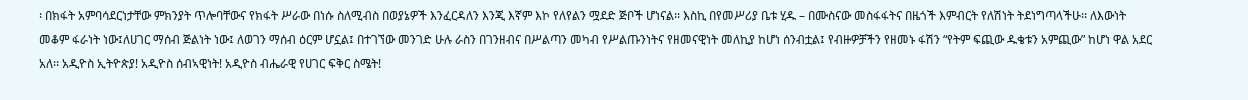፡ በክፋት አምባሳደርነታቸው ምክንያት ጥሎባቸውና የክፋት ሥራው በነሱ ስለሚብስ በወያኔዎች እንፈርዳለን እንጂ እኛም እኮ የለየልን ሟደድ ጅቦች ሆነናል፡፡ እስኪ በየመሥሪያ ቤቱ ሂዱ – በሙስናው መስፋፋትና በዜጎች እምብርት የለሽነት ትደነግጣላችሁ፡፡ ለእውነት መቆም ፋራነት ነው፤ለሀገር ማሰብ ጅልነት ነው፤ ለወገን ማሰብ ዕርም ሆኗል፤ በተገኘው መንገድ ሁሉ ራስን በገንዘብና በሥልጣን መካብ የሥልጡንነትና የዘመናዊነት መለኪያ ከሆነ ሰንብቷል፤ የብዙዎቻችን የዘመኑ ፋሽን “የትም ፍጪው ዱቄቱን አምጪው” ከሆነ ዋል አደር አለ፡፡ አዲዮስ ኢትዮጵያ! አዲዮስ ሰብኣዊነት! አዲዮስ ብሔራዊ የሀገር ፍቅር ስሜት!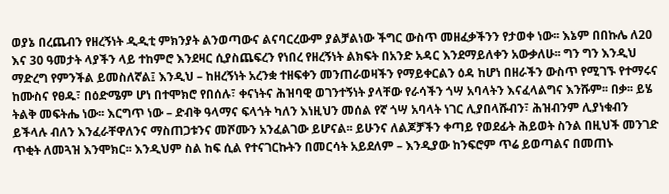ወያኔ በረጨብን የዘረኝነት ዲዲቲ ምክንያት ልንወጣውና ልናባርረውም ያልቻልነው ችግር ውስጥ መዘፈቃችንን የታወቀ ነው፡፡ እኔም በበኩሌ ለ20 እና 30 ዓመታት ላያችን ላይ ተከምሮ እንደዛር ሲያስጨፍረን የነበረ የዘረኝነት ልክፍት በአንድ አዳር እንደማይለቀን አውቃለሁ፡፡ ግን ግን እንዲህ ማድረግ የምንችል ይመስለኛል፤ እንዲህ – ከዘረኝነት አረንቋ ተዘፍቀን መንጠራወዛችን የማይቀርልን ዕዳ ከሆነ በዘራችን ውስጥ የሚገኙ የተማሩና ከሙስና የፀዱ፣ በዕድሜም ሆነ በተሞክሮ የበሰሉ፣ ቀናነትና ሕዝባዊ ወገንተኝነት ያላቸው የራሳችን ጎሣ አባላትን እናፈላልግና እንሹም፡፡ በቃ፡፡ ይሄ ትልቅ መፍትሔ ነው፡፡ እርግጥ ነው – ድብቅ ዓላማና ፍላጎት ካለን እነዚህን መሰል የኛ ጎሣ አባላት ነገር ሊያበላሹብን፣ ሕዝብንም ሊያነቁብን  ይችላሉ ብለን እንፈራቸዋለንና ማስጠጋቱንና መሾሙን አንፈልገው ይሆናል፡፡ ይሁንና ለልጆቻችን ቀጣይ የወደፊት ሕይወት ስንል በዚህች መንገድ ጥቂት ለመጓዝ እንሞክር፡፡ እንዲህም ስል ከፍ ሲል የተናገርኩትን በመርሳት አይደለም – እንዲያው ከንፍሮም ጥሬ ይወጣልና በመጠኑ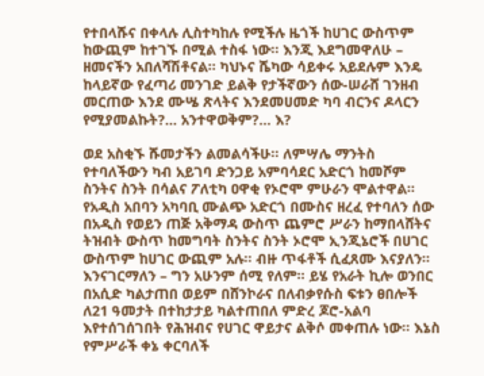የተበላሹና በቀላሉ ሊስተካከሉ የሚችሉ ዜጎች ከሀገር ውስጥም ከውጪም ከተገኙ በሚል ተስፋ ነው፡፡ እንጂ እደግመዋለሁ – ዘመናችን አበለሻሽቶናል፡፡ ካህኑና ሼካው ሳይቀሩ አይደሉም እንዴ ከላይኛው የፈጣሪ መንገድ ይልቅ የታችኛውን ሰው-ሠራሸ ገንዘብ መርጠው እንደ ሙሤ ጽላትና እንደመሀመድ ካባ ብርንና ዶላርን የሚያመልኩት?… አንተዋወቅም?… እ?

ወደ አስቂኙ ሹመታችን ልመልሳችሁ፡፡ ለምሣሌ ማንትስ የተባለችውን ካብ አይገባ ድንጋይ አምባሳደር አድርጎ ከመሾም ስንትና ስንት በሳልና ፖለቲካ ዐዋቂ የኦሮሞ ምሁራን ሞልተዋል፡፡ የአዲስ አበባን አካባቢ ሙልጭ አድርጎ በሙስና ዘረፈ የተባለን ሰው በአዲስ የወይን ጠጅ አቅማዳ ውስጥ ጨምሮ ሥራን ከማበላሸትና ትዝብት ውስጥ ከመግባት ስንትና ስንት ኦሮሞ ኢንጂኔሮች በሀገር ውስጥም ከሀገር ውጪም አሉ፡፡ ብዙ ጥፋቶች ሲፈጸሙ እናያለን፡፡ እንናገርማለን – ግን አሁንም ሰሚ የለም፡፡ ይሄ የአራት ኪሎ ወንበር በአሲድ ካልታጠበ ወይም በሸንኮራና በለብቃየሱስ ፍቱን ፀበሎች ለ21 ዓመታት በተከታታይ ካልተጠበለ ምድረ ጆሮ-አልባ እየተሰገሰገበት የሕዝብና የሀገር ዋይታና ልቅሶ መቀጠሉ ነው፡፡ እኔስ የምሥራች ቀኔ ቀርባለች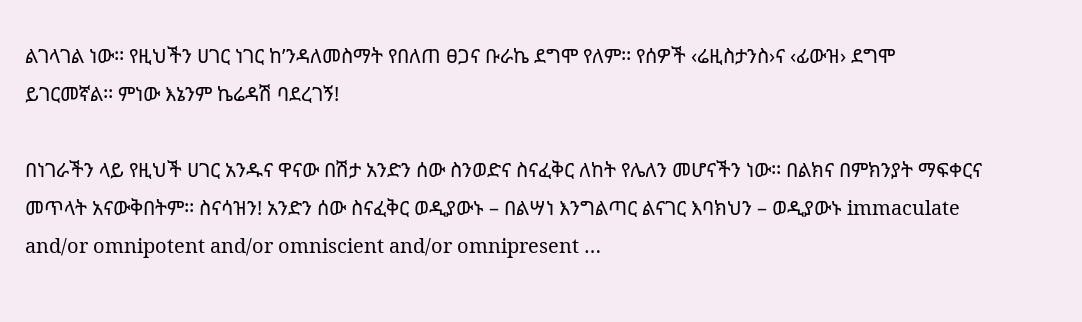ልገላገል ነው፡፡ የዚህችን ሀገር ነገር ከ’ንዳለመስማት የበለጠ ፀጋና ቡራኬ ደግሞ የለም፡፡ የሰዎች ‹ሬዚስታንስ›ና ‹ፊውዝ› ደግሞ ይገርመኛል፡፡ ምነው እኔንም ኬሬዳሽ ባደረገኝ!

በነገራችን ላይ የዚህች ሀገር አንዱና ዋናው በሽታ አንድን ሰው ስንወድና ስናፈቅር ለከት የሌለን መሆናችን ነው፡፡ በልክና በምክንያት ማፍቀርና መጥላት አናውቅበትም፡፡ ስናሳዝን! አንድን ሰው ስናፈቅር ወዲያውኑ – በልሣነ እንግልጣር ልናገር እባክህን – ወዲያውኑ immaculate and/or omnipotent and/or omniscient and/or omnipresent …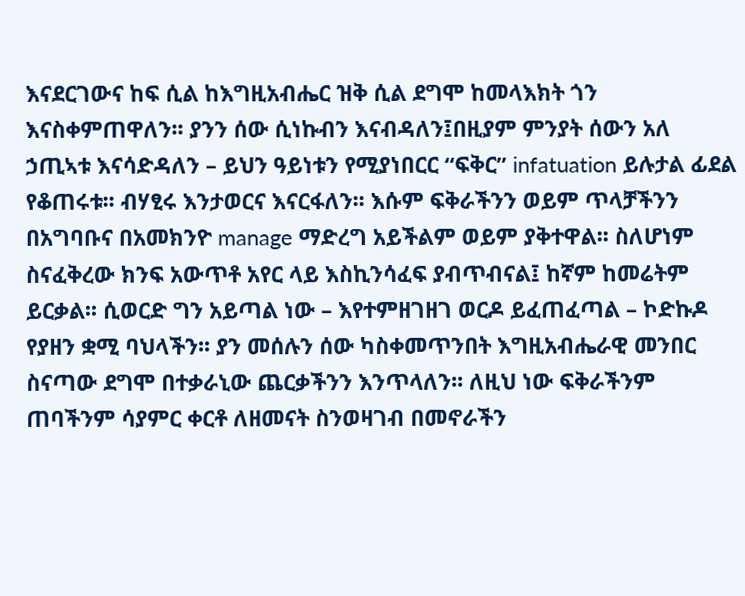እናደርገውና ከፍ ሲል ከእግዚአብሔር ዝቅ ሲል ደግሞ ከመላእክት ጎን እናስቀምጠዋለን፡፡ ያንን ሰው ሲነኩብን እናብዳለን፤በዚያም ምንያት ሰውን አለ ኃጢኣቱ እናሳድዳለን – ይህን ዓይነቱን የሚያነበርር “ፍቅር” infatuation ይሉታል ፊደል የቆጠሩቱ፡፡ ብሃፂሩ እንታወርና እናርፋለን፡፡ እሱም ፍቅራችንን ወይም ጥላቻችንን በአግባቡና በአመክንዮ manage ማድረግ አይችልም ወይም ያቅተዋል፡፡ ስለሆነም ስናፈቅረው ክንፍ አውጥቶ አየር ላይ እስኪንሳፈፍ ያብጥብናል፤ ከኛም ከመሬትም ይርቃል፡፡ ሲወርድ ግን አይጣል ነው – እየተምዘገዘገ ወርዶ ይፈጠፈጣል – ኮድኩዶ የያዘን ቋሚ ባህላችን፡፡ ያን መሰሉን ሰው ካስቀመጥንበት እግዚአብሔራዊ መንበር ስናጣው ደግሞ በተቃራኒው ጨርቃችንን እንጥላለን፡፡ ለዚህ ነው ፍቅራችንም ጠባችንም ሳያምር ቀርቶ ለዘመናት ስንወዛገብ በመኖራችን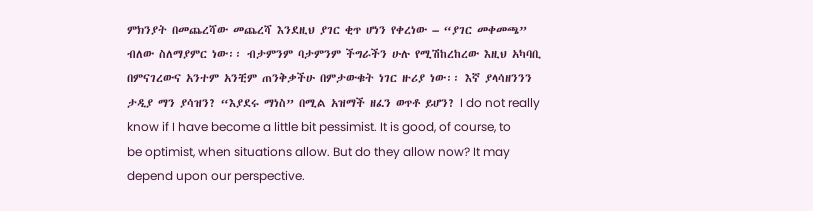ምክንያት በመጨረሻው መጨረሻ እንደዚህ ያገር ቂጥ ሆነን የቀረነው – “ያገር መቀመጫ” ብለው ስለማያምር ነው፡፡ ብታምንም ባታምንም ችግራችን ሁሉ የሚሽከረከረው እዚህ አካባቢ በምናገረውና አንተም አንቺም ጠንቅቃችሁ በምታውቁት ነገር ዙሪያ ነው፡፡ እኛ ያላሳዘንንን ታዲያ ማን ያሳዝን? “እያደሩ ማነስ” በሚል አዝማች ዘፈን ወጥቶ ይሆን? I do not really know if I have become a little bit pessimist. It is good, of course, to be optimist, when situations allow. But do they allow now? It may depend upon our perspective.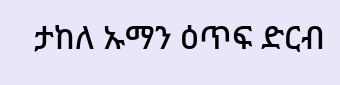ታከለ ኡማን ዕጥፍ ድርብ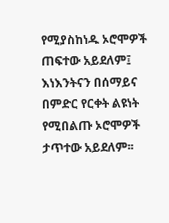የሚያስከነዱ ኦሮሞዎች ጠፍተው አይደለም፤ እነእንትናን በሰማይና በምድር የርቀት ልዩነት የሚበልጡ ኦሮሞዎች ታጥተው አይደለም፡፡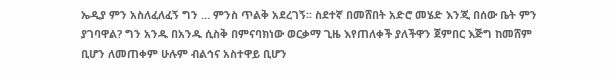ኤዲያ ምን አስለፈለፈኝ ግን … ምንስ ጥልቅ አደረገኝ፡፡ ስደተኛ በመሸበት አድሮ መሄድ እንጂ በሰው ቤት ምን ያገባዋል? ግን አንዱ በአንዱ ሲስቅ በምናባክነው ወርቃማ ጊዜ እየጠለቀች ያለችዋን ጀምበር እጅግ ከመሸም ቢሆን ለመጠቀም ሁሉም ብልኅና አስተዋይ ቢሆን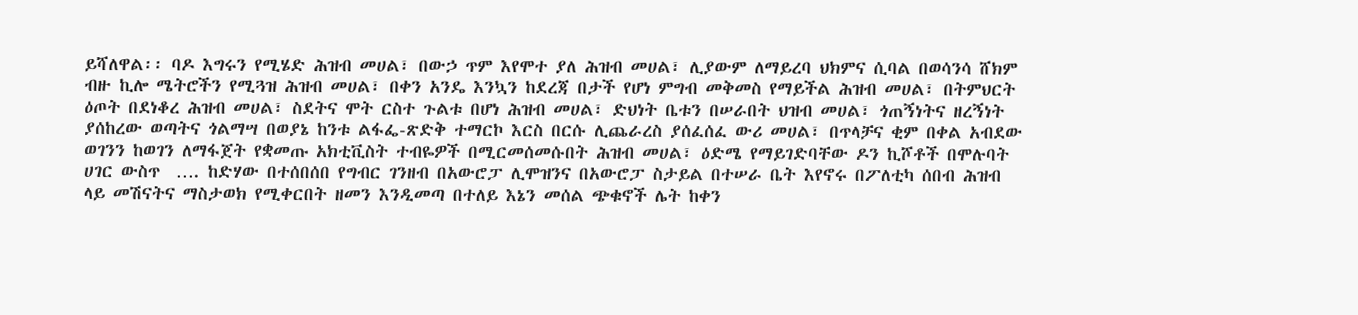ይሻለዋል፡፡ ባዶ እግሩን የሚሄድ ሕዝብ መሀል፣ በውኃ ጥም እየሞተ ያለ ሕዝብ መሀል፣ ሊያውም ለማይረባ ህክምና ሲባል በወሳንሳ ሸክም ብዙ ኪሎ ሜትሮችን የሚጓዝ ሕዝብ መሀል፣ በቀን አንዴ እንኳን ከደረጃ በታች የሆነ ምግብ መቅመስ የማይችል ሕዝብ መሀል፣ በትምህርት ዕጦት በደነቆረ ሕዝብ መሀል፣ ስደትና ሞት ርስተ ጉልቱ በሆነ ሕዝብ መሀል፣ ድህነት ቤቱን በሠራበት ህዝብ መሀል፣ ጎጠኝነትና ዘረኝነት ያሰከረው ወጣትና ጎልማሣ በወያኔ ከንቱ ልፋፌ-ጽድቅ ተማርኮ እርስ በርሱ ሊጨራረስ ያሰፈሰፈ ውሪ መሀል፣ በጥላቻና ቂም በቀል አብደው ወገንን ከወገን ለማፋጀት የቋመጡ አክቲቪስት ተብዬዎች በሚርመሰመሱበት ሕዝብ መሀል፣ ዕድሜ የማይገድባቸው ዶን ኪሾቶች በሞሉባት ሀገር ውስጥ  …. ከድሃው በተሰበሰበ የግብር ገንዘብ በአውሮፓ ሊሞዝንና በአውሮፓ ስታይል በተሠራ ቤት እየኖሩ በፖለቲካ ሰበብ ሕዝብ ላይ መሽናትና ማስታወክ የሚቀርበት ዘመን እንዲመጣ በተለይ እኔን መሰል ጭቁኖች ሌት ከቀን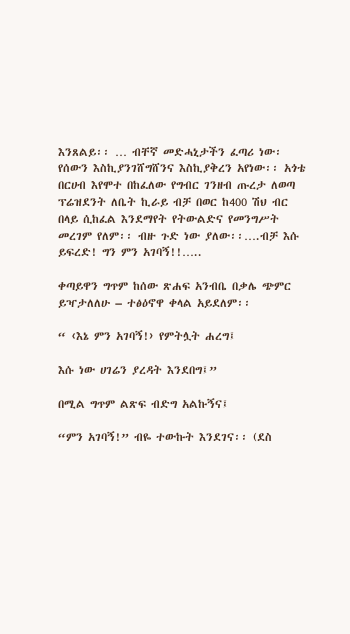እንጸልይ፡፡ … ብቸኛ መድሓኒታችን ፈጣሪ ነው፡ የሰውን እስኪያንገሸግሸንና እስኪያቅረን አየነው፡፡ አጎቴ በርሀብ እየሞተ በከፈለው የግብር ገንዘብ ጡረታ ለወጣ ፕሬዝደንት ለቤት ኪራይ ብቻ በወር ከ400 ሽህ ብር በላይ ሲከፈል እንደማየት የትውልድና የመንግሥት መረገም የለም፡፡ ብዙ ጉድ ነው ያለው፡፡….ብቻ እሱ ይፍረድ! ግን ምን አገባኝ!!…..

ቀጣይዋን ግጥም ከሰው ጽሐፍ አንብቤ በቃሌ ጭምር ይዣታለለሁ – ተፅዕኖዋ ቀላል አይደለም፡፡

“ ‹እኔ ምን አገባኝ!› የምትሏት ሐረግ፤

እሱ ነው ሀገሬን ያረዳት እንደበግ፤”

በሚል ግጥም ልጽፍ ብድግ አልኩኝና፤

“ምን አገባኝ!” ብዬ ተውኩት እንደገና፡፡ (ደስ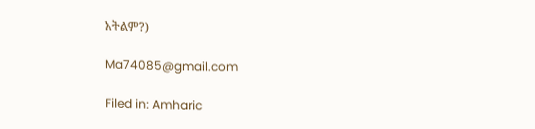አትልም?)

Ma74085@gmail.com

Filed in: Amharic